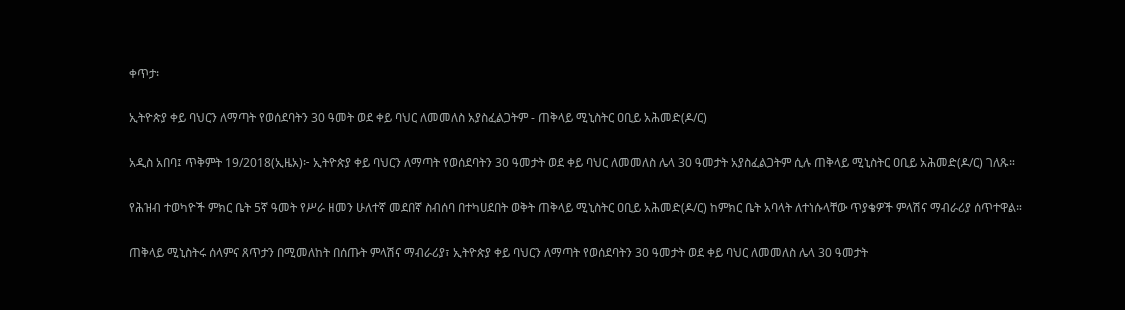ቀጥታ፡

ኢትዮጵያ ቀይ ባህርን ለማጣት የወሰደባትን 30 ዓመት ወደ ቀይ ባህር ለመመለስ አያስፈልጋትም - ጠቅላይ ሚኒስትር ዐቢይ አሕመድ(ዶ/ር)

አዲስ አበባ፤ ጥቅምት 19/2018(ኢዜአ)፦ ኢትዮጵያ ቀይ ባህርን ለማጣት የወሰደባትን 30 ዓመታት ወደ ቀይ ባህር ለመመለስ ሌላ 30 ዓመታት አያስፈልጋትም ሲሉ ጠቅላይ ሚኒስትር ዐቢይ አሕመድ(ዶ/ር) ገለጹ።

የሕዝብ ተወካዮች ምክር ቤት 5ኛ ዓመት የሥራ ዘመን ሁለተኛ መደበኛ ስብሰባ በተካሀደበት ወቅት ጠቅላይ ሚኒስትር ዐቢይ አሕመድ(ዶ/ር) ከምክር ቤት አባላት ለተነሱላቸው ጥያቄዎች ምላሽና ማብራሪያ ሰጥተዋል።

ጠቅላይ ሚኒስትሩ ሰላምና ጸጥታን በሚመለከት በሰጡት ምላሽና ማብራሪያ፣ ኢትዮጵያ ቀይ ባህርን ለማጣት የወሰደባትን 30 ዓመታት ወደ ቀይ ባህር ለመመለስ ሌላ 30 ዓመታት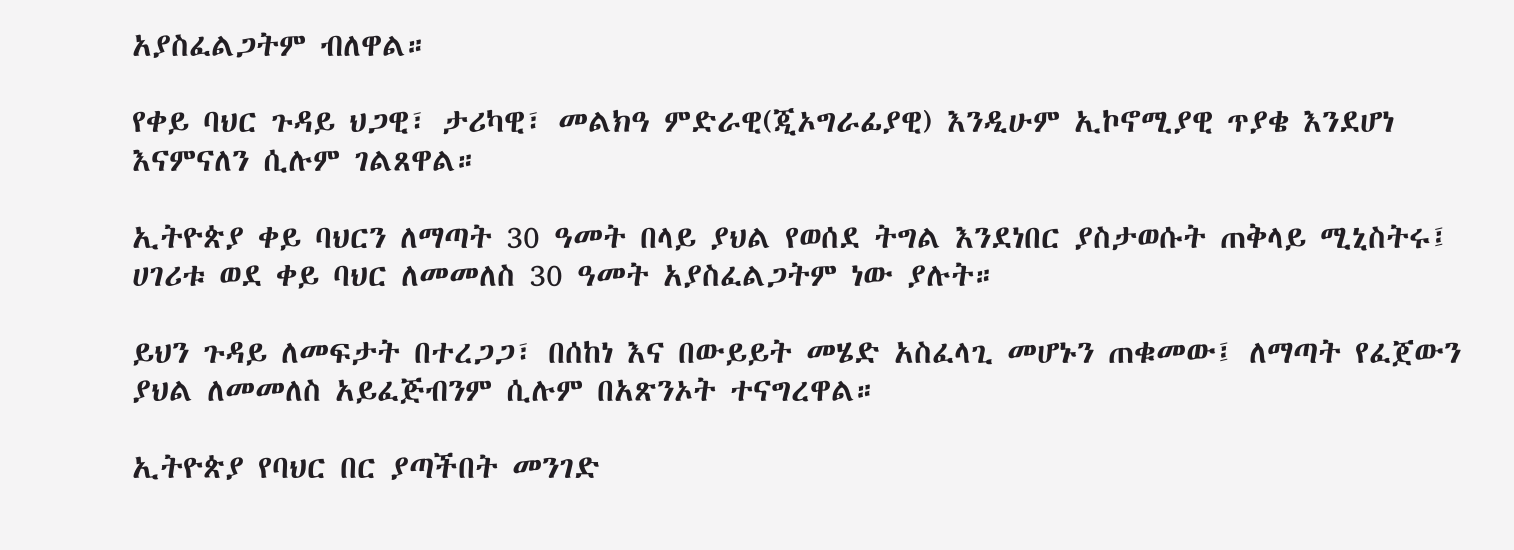አያስፈልጋትም ብለዋል።

የቀይ ባህር ጉዳይ ህጋዊ፣ ታሪካዊ፣ መልክዓ ምድራዊ(ጂኦግራፊያዊ) እንዲሁም ኢኮኖሚያዊ ጥያቄ እንደሆነ እናምናለን ሲሉም ገልጸዋል።

ኢትዮጵያ ቀይ ባህርን ለማጣት 30 ዓመት በላይ ያህል የወሰደ ትግል እንደነበር ያስታወሱት ጠቅላይ ሚኒስትሩ፤ ሀገሪቱ ወደ ቀይ ባህር ለመመለስ 30 ዓመት አያስፈልጋትም ነው ያሉት።

ይህን ጉዳይ ለመፍታት በተረጋጋ፣ በሰከነ እና በውይይት መሄድ አስፈላጊ መሆኑን ጠቁመው፤ ለማጣት የፈጀውን ያህል ለመመለስ አይፈጅብንም ሲሉም በአጽንኦት ተናግረዋል።

ኢትዮጵያ የባህር በር ያጣችበት መንገድ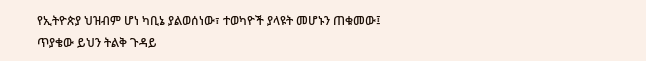የኢትዮጵያ ህዝብም ሆነ ካቢኔ ያልወሰነው፣ ተወካዮች ያላዩት መሆኑን ጠቁመው፤ ጥያቄው ይህን ትልቅ ጉዳይ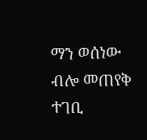ማን ወሰነው ብሎ መጠየቅ ተገቢ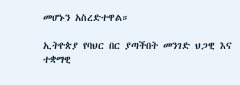መሆኑን አስረድተዋል።

ኢትዮጵያ የባህር በር ያጣችበት መንገድ ህጋዊ እና ተቋማዊ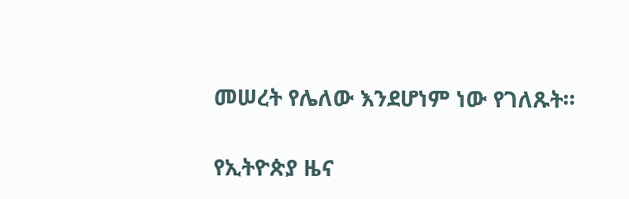መሠረት የሌለው እንደሆነም ነው የገለጹት።

የኢትዮጵያ ዜና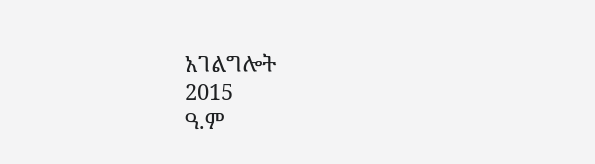አገልግሎት
2015
ዓ.ም